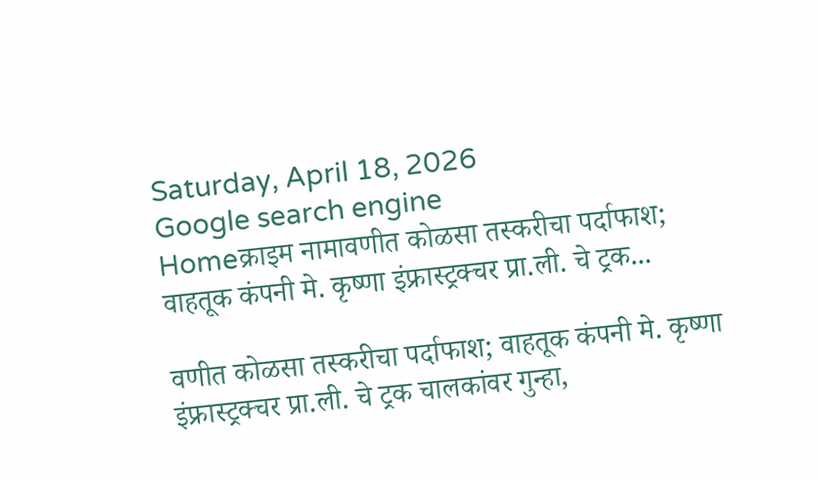Saturday, April 18, 2026
Google search engine
Homeक्राइम नामावणीत कोळसा तस्करीचा पर्दाफाश; वाहतूक कंपनी मे. कृष्णा इंफ्रास्ट्रक्चर प्रा.ली. चे ट्रक...

वणीत कोळसा तस्करीचा पर्दाफाश; वाहतूक कंपनी मे. कृष्णा इंफ्रास्ट्रक्चर प्रा.ली. चे ट्रक चालकांवर गुन्हा,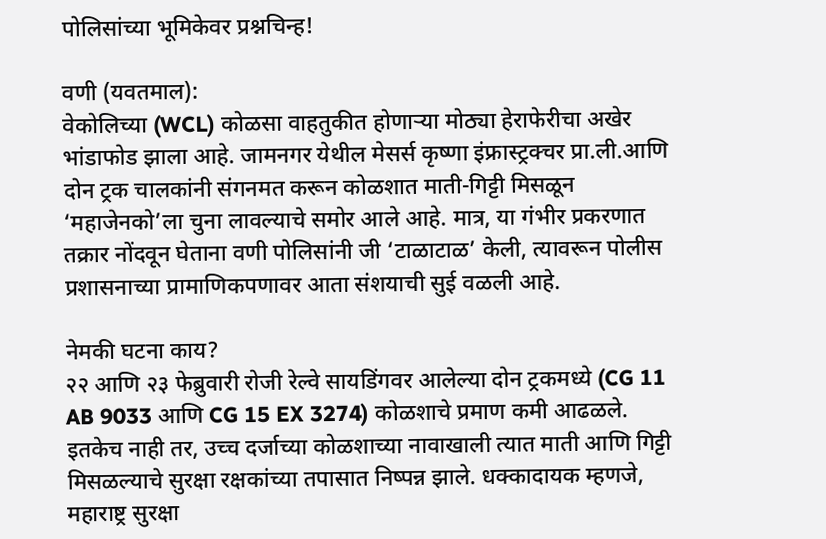पोलिसांच्या भूमिकेवर प्रश्नचिन्ह!

वणी (यवतमाल):
वेकोलिच्या (WCL) कोळसा वाहतुकीत होणाऱ्या मोठ्या हेराफेरीचा अखेर भांडाफोड झाला आहे. जामनगर येथील मेसर्स कृष्णा इंफ्रास्ट्रक्चर प्रा.ली.आणि दोन ट्रक चालकांनी संगनमत करून कोळशात माती-गिट्टी मिसळून ‘महाजेनको’ला चुना लावल्याचे समोर आले आहे. मात्र, या गंभीर प्रकरणात तक्रार नोंदवून घेताना वणी पोलिसांनी जी ‘टाळाटाळ’ केली, त्यावरून पोलीस प्रशासनाच्या प्रामाणिकपणावर आता संशयाची सुई वळली आहे.

नेमकी घटना काय?
२२ आणि २३ फेब्रुवारी रोजी रेल्वे सायडिंगवर आलेल्या दोन ट्रकमध्ये (CG 11 AB 9033 आणि CG 15 EX 3274) कोळशाचे प्रमाण कमी आढळले. इतकेच नाही तर, उच्च दर्जाच्या कोळशाच्या नावाखाली त्यात माती आणि गिट्टी मिसळल्याचे सुरक्षा रक्षकांच्या तपासात निष्पन्न झाले. धक्कादायक म्हणजे, महाराष्ट्र सुरक्षा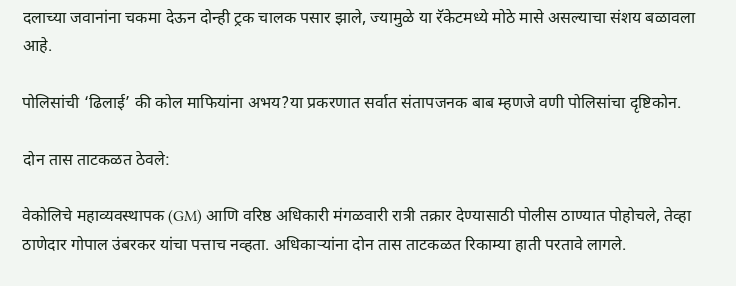दलाच्या जवानांना चकमा देऊन दोन्ही ट्रक चालक पसार झाले, ज्यामुळे या रॅकेटमध्ये मोठे मासे असल्याचा संशय बळावला आहे.

पोलिसांची ‘ढिलाई’ की कोल माफियांना अभय?या प्रकरणात सर्वात संतापजनक बाब म्हणजे वणी पोलिसांचा दृष्टिकोन.

दोन तास ताटकळत ठेवले:

वेकोलिचे महाव्यवस्थापक (GM) आणि वरिष्ठ अधिकारी मंगळवारी रात्री तक्रार देण्यासाठी पोलीस ठाण्यात पोहोचले, तेव्हा ठाणेदार गोपाल उंबरकर यांचा पत्ताच नव्हता. अधिकाऱ्यांना दोन तास ताटकळत रिकाम्या हाती परतावे लागले.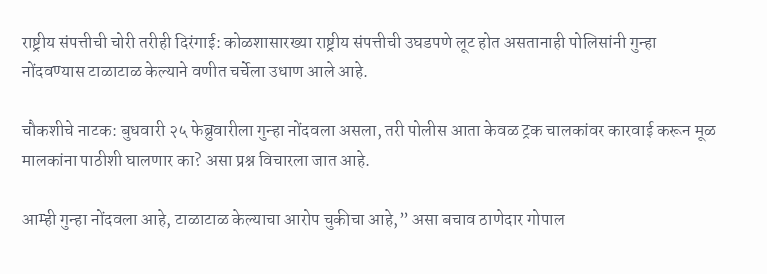राष्ट्रीय संपत्तीची चोरी तरीही दिरंगाई: कोळशासारख्या राष्ट्रीय संपत्तीची उघडपणे लूट होत असतानाही पोलिसांनी गुन्हा नोंदवण्यास टाळाटाळ केल्याने वणीत चर्चेला उधाण आले आहे.

चौकशीचे नाटक: बुधवारी २५ फेब्रुवारीला गुन्हा नोंदवला असला, तरी पोलीस आता केवळ ट्रक चालकांवर कारवाई करून मूळ मालकांना पाठीशी घालणार का? असा प्रश्न विचारला जात आहे.

आम्ही गुन्हा नोंदवला आहे, टाळाटाळ केल्याचा आरोप चुकीचा आहे,” असा बचाव ठाणेदार गोपाल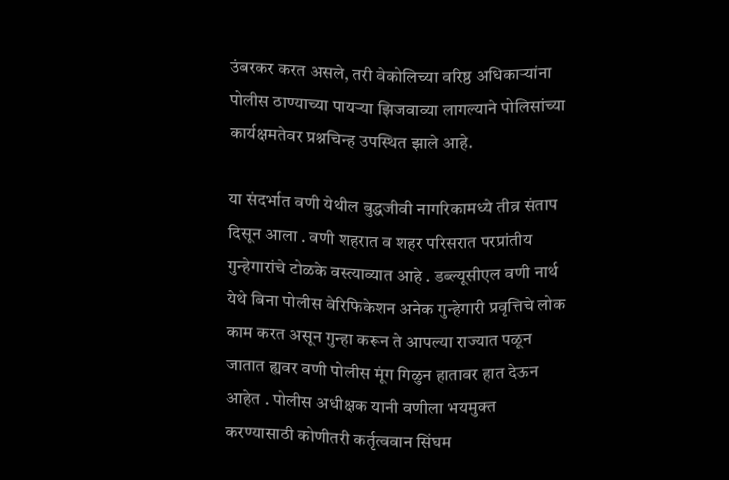उंबरकर करत असले, तरी वेकोलिच्या वरिष्ठ अधिकाऱ्यांना पोलीस ठाण्याच्या पायऱ्या झिजवाव्या लागल्याने पोलिसांच्या कार्यक्षमतेवर प्रश्नचिन्ह उपस्थित झाले आहे.

या संदर्भात वणी येथील बुद्धजीवी नागरिकामध्ये तीव्र संताप दिसून आला . वणी शहरात व शहर परिसरात परप्रांतीय गुन्हेगारांचे टोळके वस्त्याव्यात आहे . डब्ल्यूसीएल वणी नार्थ येथे बिना पोलीस वेरिफिकेशन अनेक गुन्हेगारी प्रवृत्तिचे लोक काम करत असून गुन्हा करून ते आपल्या राज्यात पळून जातात ह्यवर वणी पोलीस मूंग गिळुन हातावर हात देऊन आहेत . पोलीस अधीक्षक यानी वणीला भयमुक्त करण्यासाठी कोणीतरी कर्तृत्ववान सिंघम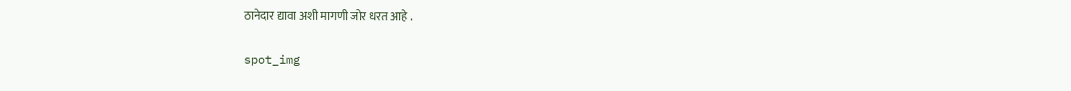ठानेदार द्यावा अशी मागणी जोर धरत आहे .

spot_img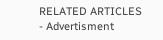RELATED ARTICLES
- Advertisment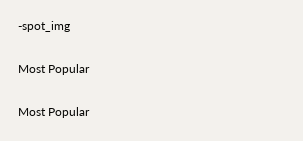-spot_img

Most Popular

Most Popular